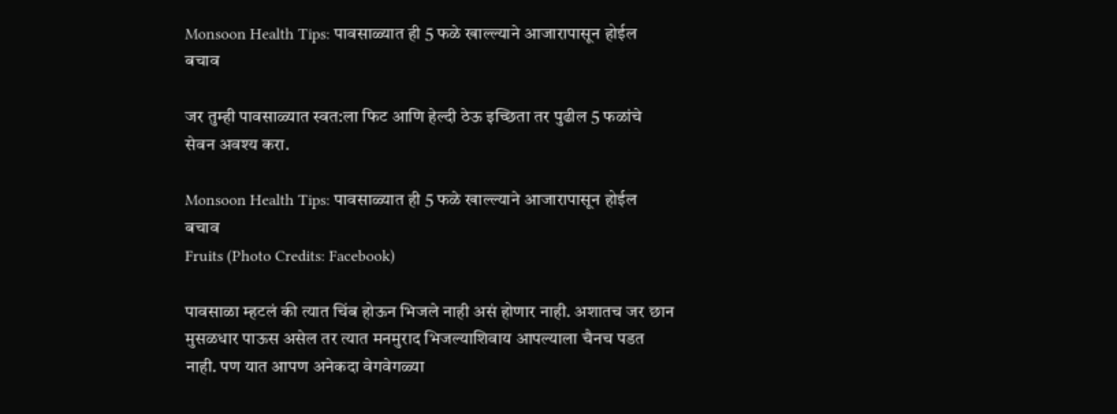Monsoon Health Tips: पावसाळ्यात ही 5 फळे खाल्ल्याने आजारापासून होईल बचाव

जर तुम्ही पावसाळ्यात स्वत:ला फिट आणि हेल्दी ठेऊ इच्छिता तर पुढील 5 फळांचे सेवन अवश्य करा.

Monsoon Health Tips: पावसाळ्यात ही 5 फळे खाल्ल्याने आजारापासून होईल बचाव
Fruits (Photo Credits: Facebook)

पावसाळा म्हटलं की त्यात चिंब होऊन भिजले नाही असं होणार नाही. अशातच जर छान मुसळधार पाऊस असेल तर त्यात मनमुराद भिजल्याशिवाय आपल्याला चैनच पडत नाही. पण यात आपण अनेकदा वेगवेगळ्या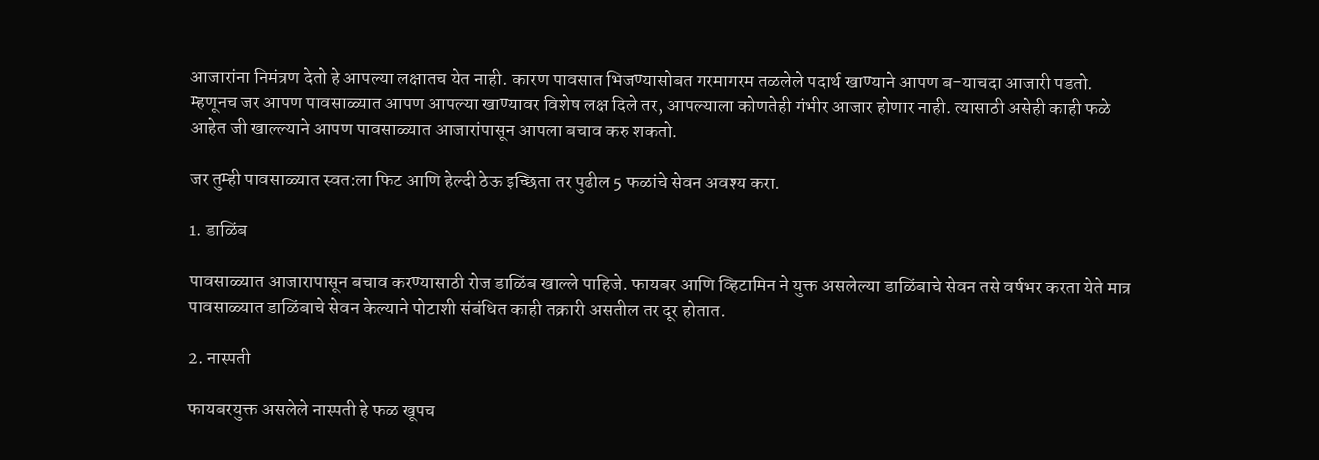आजारांना निमंत्रण देतो हे आपल्या लक्षातच येत नाही. कारण पावसात भिजण्यासोबत गरमागरम तळलेले पदार्थ खाण्याने आपण ब-याचदा आजारी पडतो. म्हणूनच जर आपण पावसाळ्यात आपण आपल्या खाण्यावर विशेष लक्ष दिले तर, आपल्याला कोणतेही गंभीर आजार होणार नाही. त्यासाठी असेही काही फळे आहेत जी खाल्ल्याने आपण पावसाळ्यात आजारांपासून आपला बचाव करु शकतो.

जर तुम्ही पावसाळ्यात स्वत:ला फिट आणि हेल्दी ठेऊ इच्छिता तर पुढील 5 फळांचे सेवन अवश्य करा.

1. डाळिंब

पावसाळ्यात आजारापासून बचाव करण्यासाठी रोज डाळिंब खाल्ले पाहिजे. फायबर आणि व्हिटामिन ने युक्त असलेल्या डाळिंबाचे सेवन तसे वर्षभर करता येते मात्र पावसाळ्यात डाळिंबाचे सेवन केल्याने पोटाशी संबंधित काही तक्रारी असतील तर दूर होतात.

2. नास्पती

फायबरयुक्त असलेले नास्पती हे फळ खूपच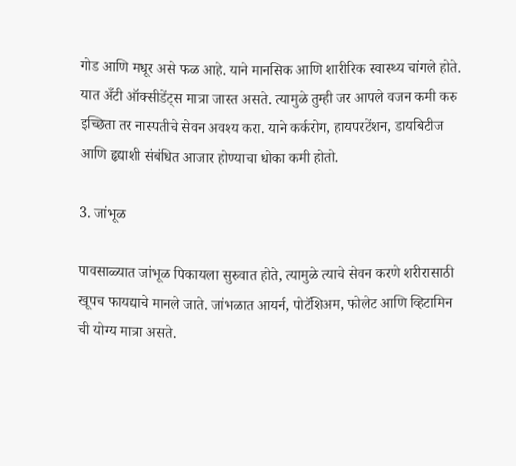गोड आणि मधूर असे फळ आहे. याने मानसिक आणि शारीरिक स्वास्थ्य चांगले होते. यात अँटी ऑक्सीडेंट्स मात्रा जास्त असते. त्यामुळे तुम्ही जर आपले वजन कमी करु इच्छिता तर नास्पतीचे सेवन अवश्य करा. याने कर्करोग, हायपरटेंशन, डायबिटीज आणि हृद्याशी संबंधित आजार होण्याचा धोका कमी होतो.

3. जांभूळ

पावसाळ्यात जांभूळ पिकायला सुरुवात होते, त्यामुळे त्याचे सेवन करणे शरीरासाठी खूपच फायद्याचे मानले जाते. जांभळात आयर्न, पोटॅशिअम, फोलेट आणि व्हिटामिन ची योग्य मात्रा असते.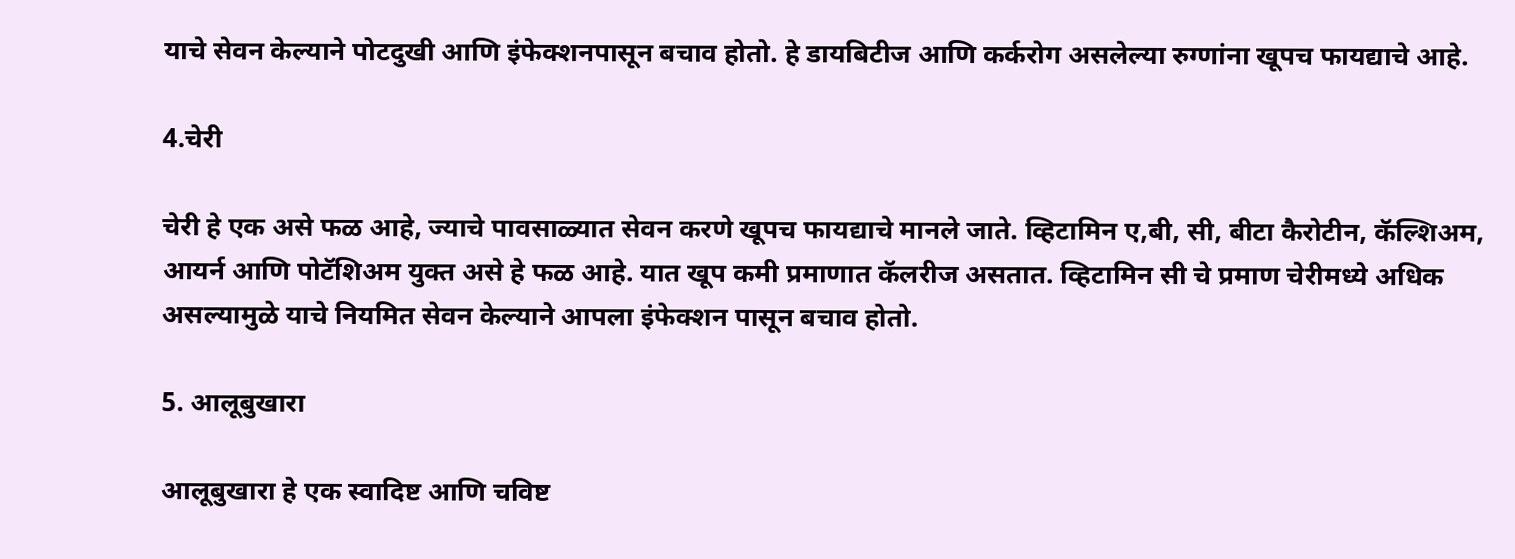याचे सेवन केल्याने पोटदुखी आणि इंफेक्शनपासून बचाव होतो. हे डायबिटीज आणि कर्करोग असलेल्या रुग्णांना खूपच फायद्याचे आहे.

4.चेरी

चेरी हे एक असे फळ आहे, ज्याचे पावसाळ्यात सेवन करणे खूपच फायद्याचे मानले जाते. व्हिटामिन ए,बी, सी, बीटा कैरोटीन, कॅल्शिअम, आयर्न आणि पोटॅशिअम युक्त असे हे फळ आहे. यात खूप कमी प्रमाणात कॅलरीज असतात. व्हिटामिन सी चे प्रमाण चेरीमध्ये अधिक असल्यामुळे याचे नियमित सेवन केल्याने आपला इंफेक्शन पासून बचाव होतो.

5. आलूबुखारा

आलूबुखारा हे एक स्वादिष्ट आणि चविष्ट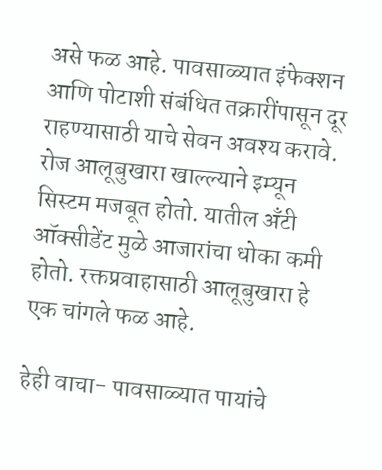असे फळ आहे. पावसाळ्यात इंफेक्शन आणि पोटाशी संबंधित तक्रारींपासून दूर राहण्यासाठी याचे सेवन अवश्य करावे. रोज आलूबुखारा खाल्ल्याने इम्यून सिस्टम मजबूत होतो. यातील अँटी ऑक्सीडेंट मुळे आजारांचा धोका कमी होतो. रक्तप्रवाहासाठी आलूबुखारा हे एक चांगले फळ आहे.

हेही वाचा- पावसाळ्यात पायांचे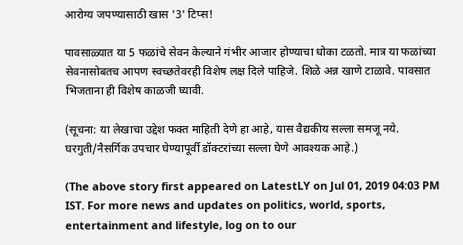आरोग्य जपण्यासाठी खास '3' टिप्स!

पावसाळ्यात या 5 फळांचे सेवन केल्याने गंभीर आजार होण्याचा धोका टळतो. मात्र या फळांच्या सेवनासोबतच आपण स्वच्छतेवरही विशेष लक्ष दिले पाहिजे. शिळे अन्न खाणे टाळावे. पावसात भिजताना ही विशेष काळजी घ्यावी.

(सूचना: या लेखाचा उद्देश फक्त माहिती देणे हा आहे, यास वैद्यकीय सल्ला समजू नये. घरगुती/नैसर्गिक उपचार घेण्यापूर्वी डॉक्टरांच्या सल्ला घेणे आवश्यक आहे.)

(The above story first appeared on LatestLY on Jul 01, 2019 04:03 PM IST. For more news and updates on politics, world, sports, entertainment and lifestyle, log on to our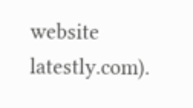website latestly.com).